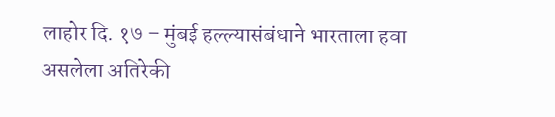लाहोर दि. १७ – मुंबई हल्ल्यासंबंधाने भारताला हवा असलेला अतिरेकी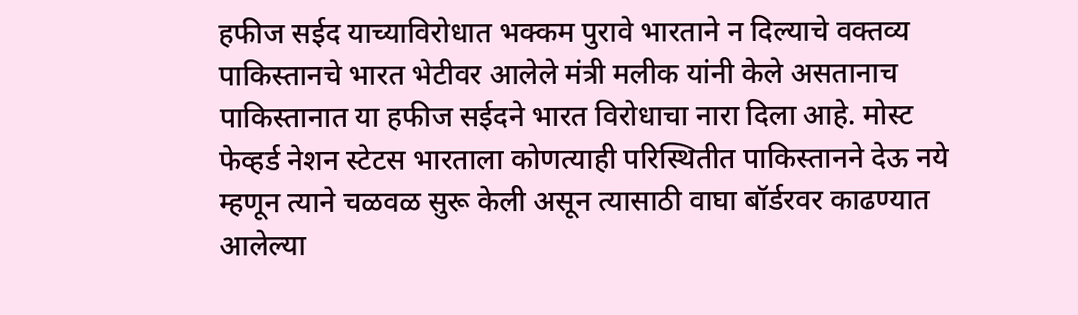हफीज सईद याच्याविरोधात भक्कम पुरावे भारताने न दिल्याचे वक्तव्य पाकिस्तानचे भारत भेटीवर आलेले मंत्री मलीक यांनी केले असतानाच पाकिस्तानात या हफीज सईदने भारत विरोधाचा नारा दिला आहे. मोस्ट फेव्हर्ड नेशन स्टेटस भारताला कोणत्याही परिस्थितीत पाकिस्तानने देऊ नये म्हणून त्याने चळवळ सुरू केली असून त्यासाठी वाघा बॉर्डरवर काढण्यात आलेल्या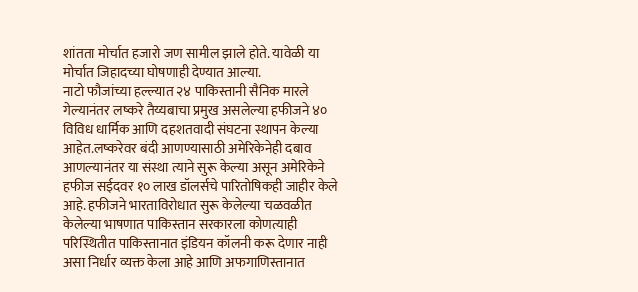शांतता मोर्चात हजारो जण सामील झाले होते. यावेळी या मोर्चात जिहादच्या घोषणाही देण्यात आल्या.
नाटो फौजांच्या हल्ल्यात २४ पाकिस्तानी सैनिक मारले गेल्यानंतर लष्करे तैय्यबाचा प्रमुख असलेल्या हफीजने ४० विविध धार्मिक आणि दहशतवादी संघटना स्थापन केल्या आहेत.लष्करेवर बंदी आणण्यासाठी अमेरिकेनेही दबाव आणल्यानंतर या संस्था त्याने सुरू केल्या असून अमेरिकेने हफीज सईदवर १० लाख डॉलर्सचे पारितोषिकही जाहीर केले आहे. हफीजने भारताविरोधात सुरू केलेल्या चळवळीत केलेल्या भाषणात पाकिस्तान सरकारला कोणत्याही परिस्थितीत पाकिस्तानात इंडियन कॉलनी करू देणार नाही असा निर्धार व्यक्त केला आहे आणि अफगाणिस्तानात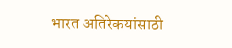भारत अतिरेकयांसाठी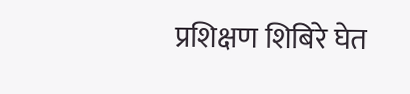प्रशिक्षण शिबिरे घेत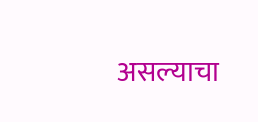असल्याचा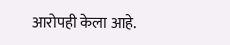आरोपही केला आहे.